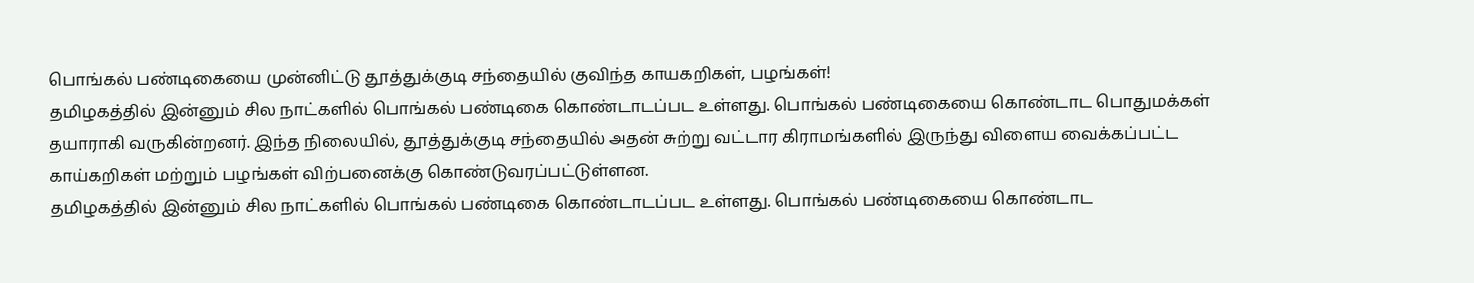பொங்கல் பண்டிகையை முன்னிட்டு தூத்துக்குடி சந்தையில் குவிந்த காயகறிகள், பழங்கள்!
தமிழகத்தில் இன்னும் சில நாட்களில் பொங்கல் பண்டிகை கொண்டாடப்பட உள்ளது. பொங்கல் பண்டிகையை கொண்டாட பொதுமக்கள் தயாராகி வருகின்றனர். இந்த நிலையில், தூத்துக்குடி சந்தையில் அதன் சுற்று வட்டார கிராமங்களில் இருந்து விளைய வைக்கப்பட்ட காய்கறிகள் மற்றும் பழங்கள் விற்பனைக்கு கொண்டுவரப்பட்டுள்ளன.
தமிழகத்தில் இன்னும் சில நாட்களில் பொங்கல் பண்டிகை கொண்டாடப்பட உள்ளது. பொங்கல் பண்டிகையை கொண்டாட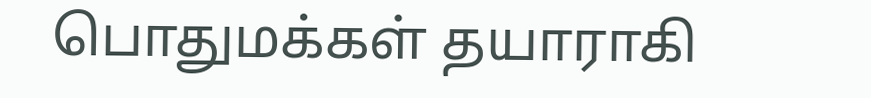பொதுமக்கள் தயாராகி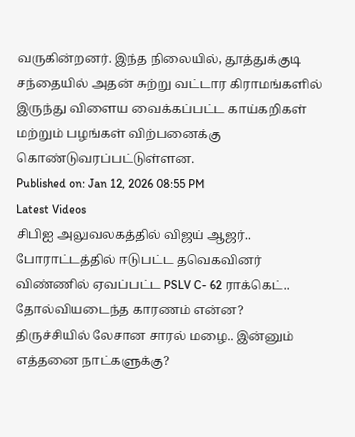வருகின்றனர். இந்த நிலையில், தூத்துக்குடி சந்தையில் அதன் சுற்று வட்டார கிராமங்களில் இருந்து விளைய வைக்கப்பட்ட காய்கறிகள் மற்றும் பழங்கள் விற்பனைக்கு கொண்டுவரப்பட்டுள்ளன.
Published on: Jan 12, 2026 08:55 PM
Latest Videos
சிபிஐ அலுவலகத்தில் விஜய் ஆஜர்.. போராட்டத்தில் ஈடுபட்ட தவெகவினர்
விண்ணில் ஏவப்பட்ட PSLV C- 62 ராக்கெட்.. தோல்வியடைந்த காரணம் என்ன?
திருச்சியில் லேசான சாரல் மழை.. இன்னும் எத்தனை நாட்களுக்கு?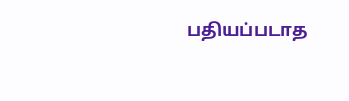பதியப்படாத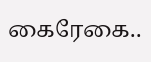கைரேகை..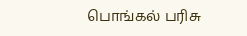பொங்கல் பரிசு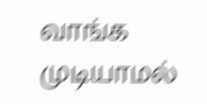வாங்க முடியாமல்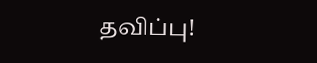தவிப்பு!